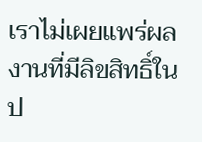เราไม่เผยแพร่ผลงานที่มีลิขสิทธิ์ในป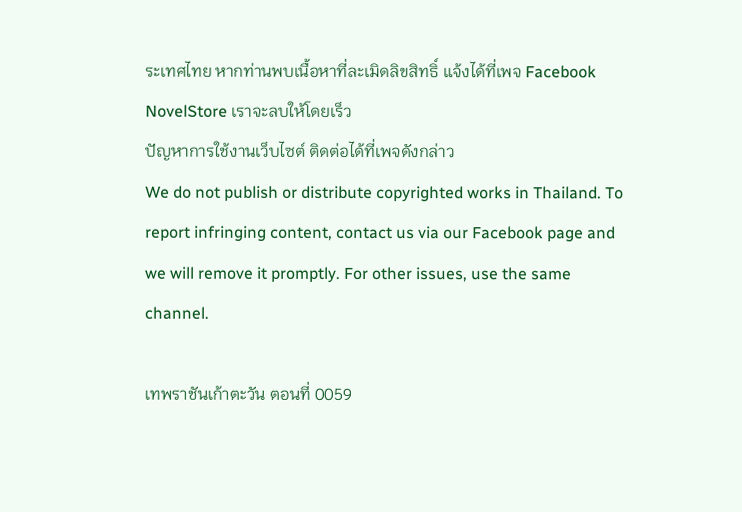ระเทศไทย หากท่านพบเนื้อหาที่ละเมิดลิขสิทธิ์ แจ้งได้ที่เพจ Facebook NovelStore เราจะลบให้โดยเร็ว
ปัญหาการใช้งานเว็บไซต์ ติดต่อได้ที่เพจดังกล่าว
We do not publish or distribute copyrighted works in Thailand. To report infringing content, contact us via our Facebook page and we will remove it promptly. For other issues, use the same channel.

เทพราชันเก้าตะวัน ตอนที่ 0059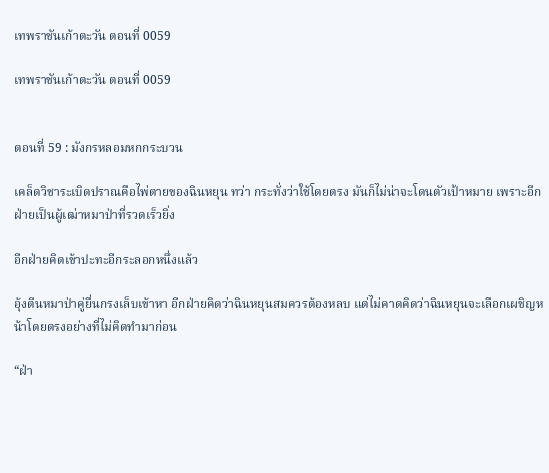เทพราชันเก้าตะวัน ตอนที่ 0059

เทพราชันเก้าตะวัน ตอนที่ 0059


ตอนที่ 59 : มังกรหลอมหกกระบวน

เคล็ดวิชาระเบิดปราณคือไพ่ตายของฉินหยุน ทว่า กระทั่งว่าใช้โดยตรง มันก็ไม่น่าจะโดนตัวเป้าหมาย เพราะอีกฝ่ายเป็นผู้เฒ่าหมาป่าที่รวดเร็วยิ่ง

อีกฝ่ายคิดเข้าปะทะอีกระลอกหนึ่งแล้ว

อุ้งตีนหมาป่าคู่ยื่นกรงเล็บเข้าหา อีกฝ่ายคิดว่าฉินหยุนสมควรต้องหลบ แต่ไม่คาดคิดว่าฉินหยุนจะเลือกเผชิญหน้าโดยตรงอย่างที่ไม่คิดทำมาก่อน

“ฝ่า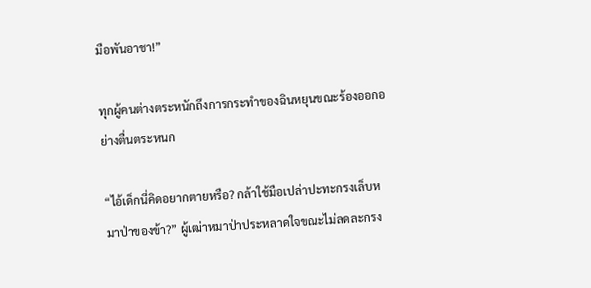มือพันอาชา!”

ทุกผู้คนต่างตระหนักถึงการกระทำของฉินหยุนขณะร้องออกอย่างตื่นตระหนก

“ไอ้เด็กนี่คิดอยากตายหรือ? กล้าใช้มือเปล่าปะทะกรงเล็บหมาป่าของข้า?” ผู้เฒ่าหมาป่าประหลาดใจขณะไม่ลดละกรง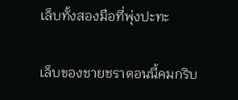เล็บทั้งสองมือที่พุ่งปะทะ

เล็บของชายชราตอนนี้คมกริบ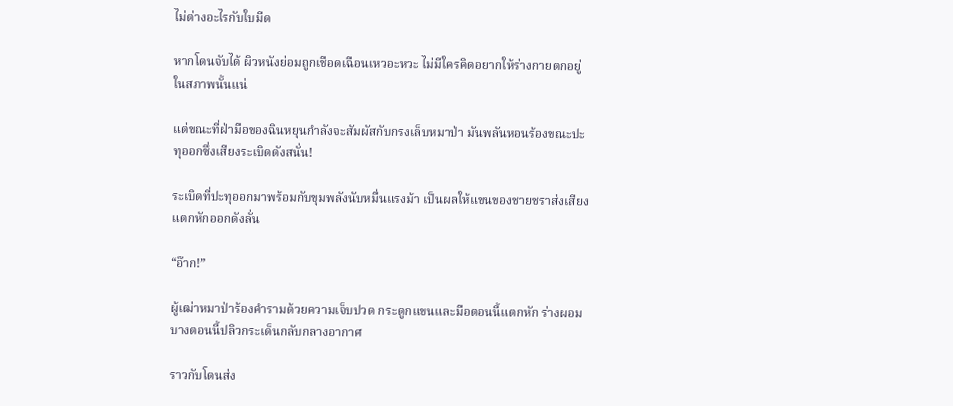ไม่ต่างอะไรกับใบมีด

หากโดนจับได้ ผิวหนังย่อมถูกเชือดเฉือนเหวอะหวะ ไม่มีใครคิดอยากให้ร่างกายตกอยู่ในสภาพนั้นแน่

แต่ขณะที่ฝ่ามือของฉินหยุนกำลังจะสัมผัสกับกรงเล็บหมาป่า มันพลันหอนร้องขณะปะทุออกซึ่งเสียงระเบิดดังสนั่น!

ระเบิดที่ปะทุออกมาพร้อมกับขุมพลังนับหมื่นแรงม้า เป็นผลให้แขนของชายชราส่งเสียงแตกหักออกดังลั่น

“อ๊าก!”

ผู้เฒ่าหมาป่าร้องคำรามด้วยความเจ็บปวด กระดูกแขนและมือตอนนี้แตกหัก ร่างผอมบางตอนนี้ปลิวกระเด็นกลับกลางอากาศ

ราวกับโดนส่ง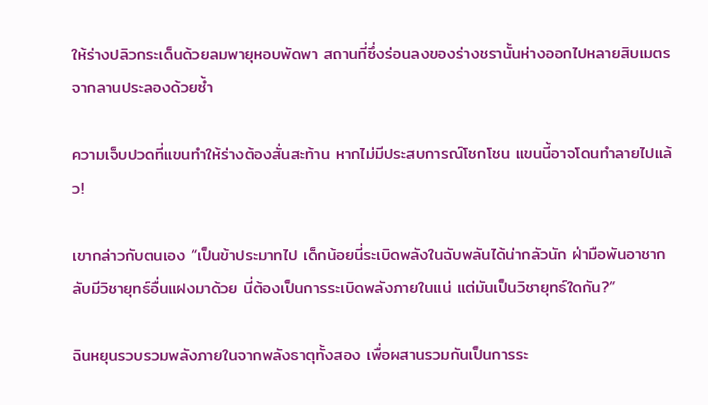ให้ร่างปลิวกระเด็นด้วยลมพายุหอบพัดพา สถานที่ซึ่งร่อนลงของร่างชรานั้นห่างออกไปหลายสิบเมตรจากลานประลองด้วยซ้ำ

ความเจ็บปวดที่แขนทำให้ร่างต้องสั่นสะท้าน หากไม่มีประสบการณ์โชกโชน แขนนี้อาจโดนทำลายไปแล้ว!

เขากล่าวกับตนเอง “เป็นข้าประมาทไป เด็กน้อยนี่ระเบิดพลังในฉับพลันได้น่ากลัวนัก ฝ่ามือพันอาชากลับมีวิชายุทธ์อื่นแฝงมาด้วย นี่ต้องเป็นการระเบิดพลังภายในแน่ แต่มันเป็นวิชายุทธ์ใดกัน?”

ฉินหยุนรวบรวมพลังภายในจากพลังธาตุทั้งสอง เพื่อผสานรวมกันเป็นการระ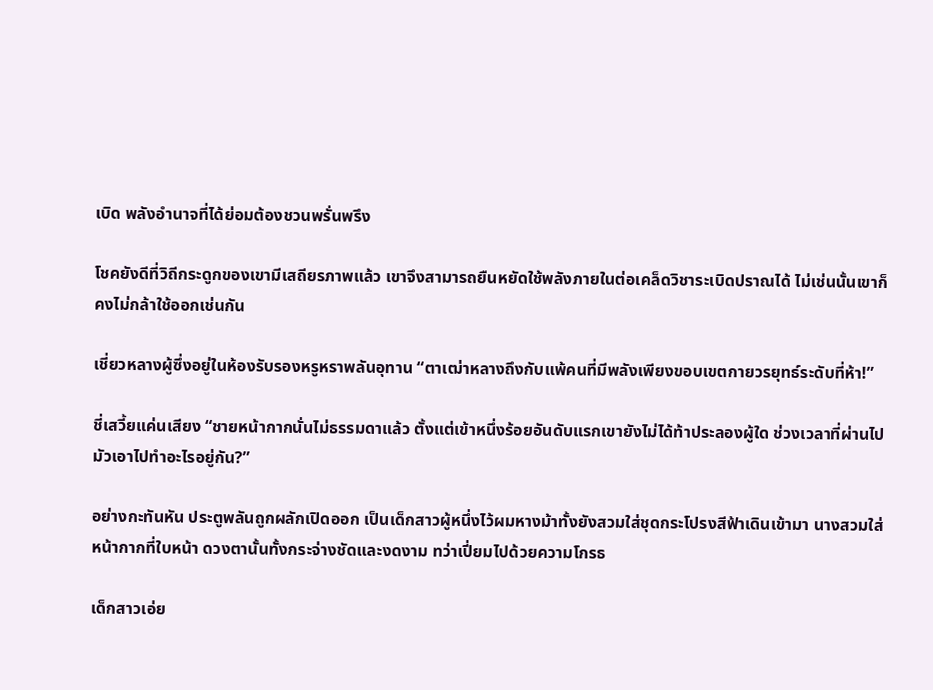เบิด พลังอำนาจที่ได้ย่อมต้องชวนพรั่นพรึง

โชคยังดีที่วิถีกระดูกของเขามีเสถียรภาพแล้ว เขาจึงสามารถยืนหยัดใช้พลังภายในต่อเคล็ดวิชาระเบิดปราณได้ ไม่เช่นนั้นเขาก็คงไม่กล้าใช้ออกเช่นกัน

เชี่ยวหลางผู้ซึ่งอยู่ในห้องรับรองหรูหราพลันอุทาน “ตาเฒ่าหลางถึงกับแพ้คนที่มีพลังเพียงขอบเขตกายวรยุทธ์ระดับที่ห้า!”

ชี่เสวี้ยแค่นเสียง “ชายหน้ากากนั่นไม่ธรรมดาแล้ว ตั้งแต่เข้าหนึ่งร้อยอันดับแรกเขายังไม่ได้ท้าประลองผู้ใด ช่วงเวลาที่ผ่านไปมัวเอาไปทำอะไรอยู่กัน?”

อย่างกะทันหัน ประตูพลันถูกผลักเปิดออก เป็นเด็กสาวผู้หนึ่งไว้ผมหางม้าทั้งยังสวมใส่ชุดกระโปรงสีฟ้าเดินเข้ามา นางสวมใส่หน้ากากที่ใบหน้า ดวงตานั้นทั้งกระจ่างชัดและงดงาม ทว่าเปี่ยมไปด้วยความโกรธ

เด็กสาวเอ่ย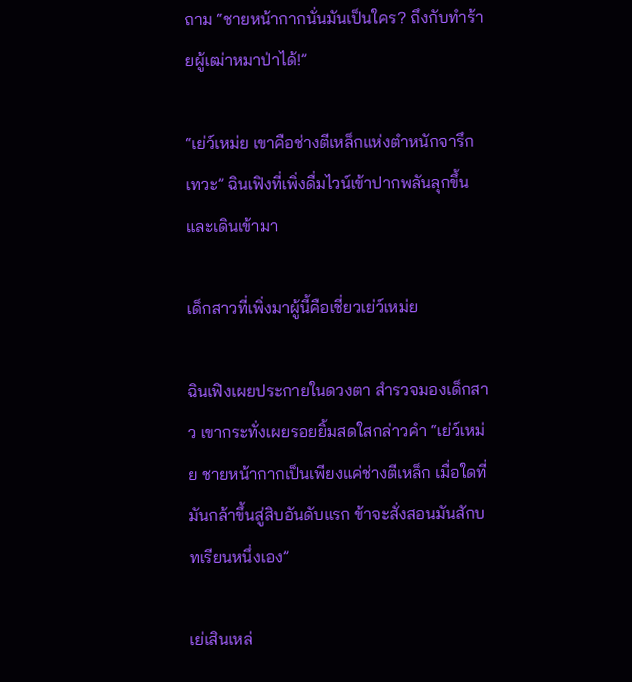ถาม “ชายหน้ากากนั่นมันเป็นใคร? ถึงกับทำร้ายผู้เฒ่าหมาป่าได้!”

“เย่ว์เหม่ย เขาคือช่างตีเหล็กแห่งตำหนักจารึกเทวะ” ฉินเฟิงที่เพิ่งดื่มไวน์เข้าปากพลันลุกขึ้นและเดินเข้ามา

เด็กสาวที่เพิ่งมาผู้นี้คือเชี่ยวเย่ว์เหม่ย

ฉินเฟิงเผยประกายในดวงตา สำรวจมองเด็กสาว เขากระทั่งเผยรอยยิ้มสดใสกล่าวคำ “เย่ว์เหม่ย ชายหน้ากากเป็นเพียงแค่ช่างตีเหล็ก เมื่อใดที่มันกล้าขึ้นสู่สิบอันดับแรก ข้าจะสั่งสอนมันสักบทเรียนหนึ่งเอง”

เย่เสินเหล่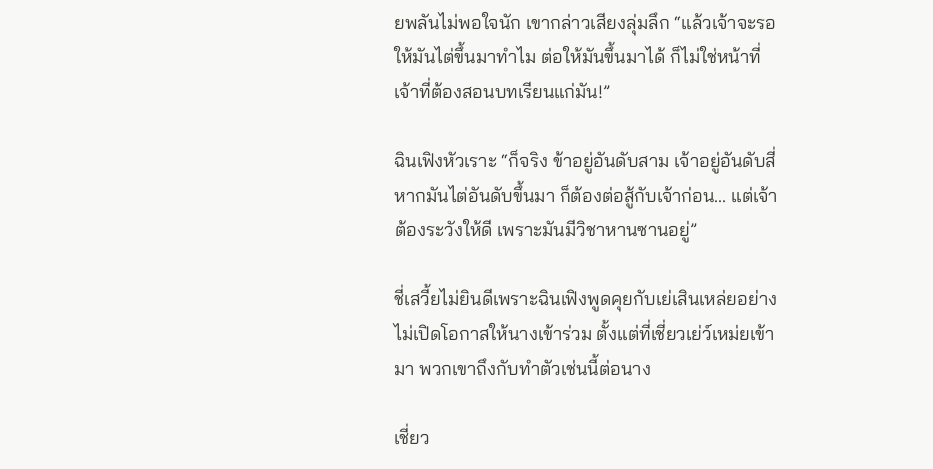ยพลันไม่พอใจนัก เขากล่าวเสียงลุ่มลึก “แล้วเจ้าจะรอให้มันไต่ขึ้นมาทำไม ต่อให้มันขึ้นมาได้ ก็ไม่ใช่หน้าที่เจ้าที่ต้องสอนบทเรียนแก่มัน!”

ฉินเฟิงหัวเราะ “ก็จริง ข้าอยู่อันดับสาม เจ้าอยู่อันดับสี่ หากมันไต่อันดับขึ้นมา ก็ต้องต่อสู้กับเจ้าก่อน... แต่เจ้าต้องระวังให้ดี เพราะมันมีวิชาหานซานอยู่”

ชี่เสวี้ยไม่ยินดีเพราะฉินเฟิงพูดคุยกับเย่เสินเหล่ยอย่างไม่เปิดโอกาสให้นางเข้าร่วม ตั้งแต่ที่เชี่ยวเย่ว์เหม่ยเข้ามา พวกเขาถึงกับทำตัวเช่นนี้ต่อนาง

เชี่ยว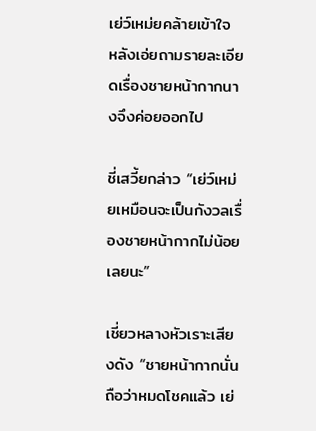เย่ว์เหม่ยคล้ายเข้าใจ หลังเอ่ยถามรายละเอียดเรื่องชายหน้ากากนางจึงค่อยออกไป

ชี่เสวี้ยกล่าว “เย่ว์เหม่ยเหมือนจะเป็นกังวลเรื่องชายหน้ากากไม่น้อยเลยนะ”

เชี่ยวหลางหัวเราะเสียงดัง “ชายหน้ากากนั่นถือว่าหมดโชคแล้ว เย่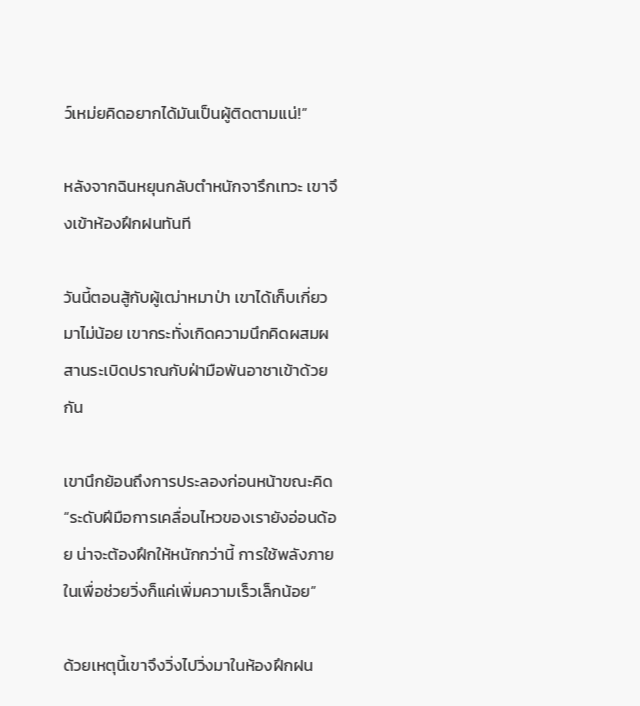ว์เหม่ยคิดอยากได้มันเป็นผู้ติดตามแน่!”

หลังจากฉินหยุนกลับตำหนักจารึกเทวะ เขาจึงเข้าห้องฝึกฝนทันที

วันนี้ตอนสู้กับผู้เฒ่าหมาป่า เขาได้เก็บเกี่ยวมาไม่น้อย เขากระทั่งเกิดความนึกคิดผสมผสานระเบิดปราณกับฝ่ามือพันอาชาเข้าด้วยกัน

เขานึกย้อนถึงการประลองก่อนหน้าขณะคิด “ระดับฝีมือการเคลื่อนไหวของเรายังอ่อนด้อย น่าจะต้องฝึกให้หนักกว่านี้ การใช้พลังภายในเพื่อช่วยวิ่งก็แค่เพิ่มความเร็วเล็กน้อย”

ด้วยเหตุนี้เขาจึงวิ่งไปวิ่งมาในห้องฝึกฝน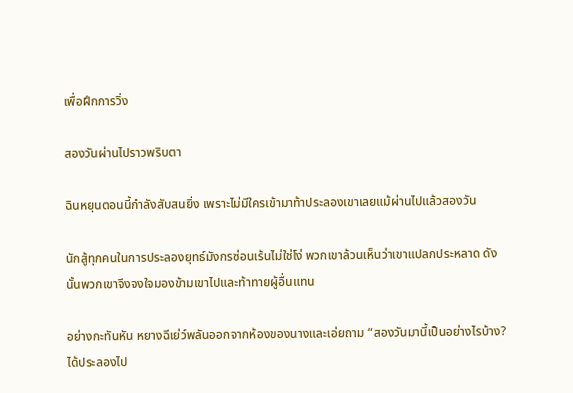เพื่อฝึกการวิ่ง

สองวันผ่านไปราวพริบตา

ฉินหยุนตอนนี้กำลังสับสนยิ่ง เพราะไม่มีใครเข้ามาท้าประลองเขาเลยแม้ผ่านไปแล้วสองวัน

นักสู้ทุกคนในการประลองยุทธ์มังกรซ่อนเร้นไม่ใช่โง่ พวกเขาล้วนเห็นว่าเขาแปลกประหลาด ดังนั้นพวกเขาจึงจงใจมองข้ามเขาไปและท้าทายผู้อื่นแทน

อย่างกะทันหัน หยางฉีเย่ว์พลันออกจากห้องของนางและเอ่ยถาม “สองวันมานี้เป็นอย่างไรบ้าง? ได้ประลองไป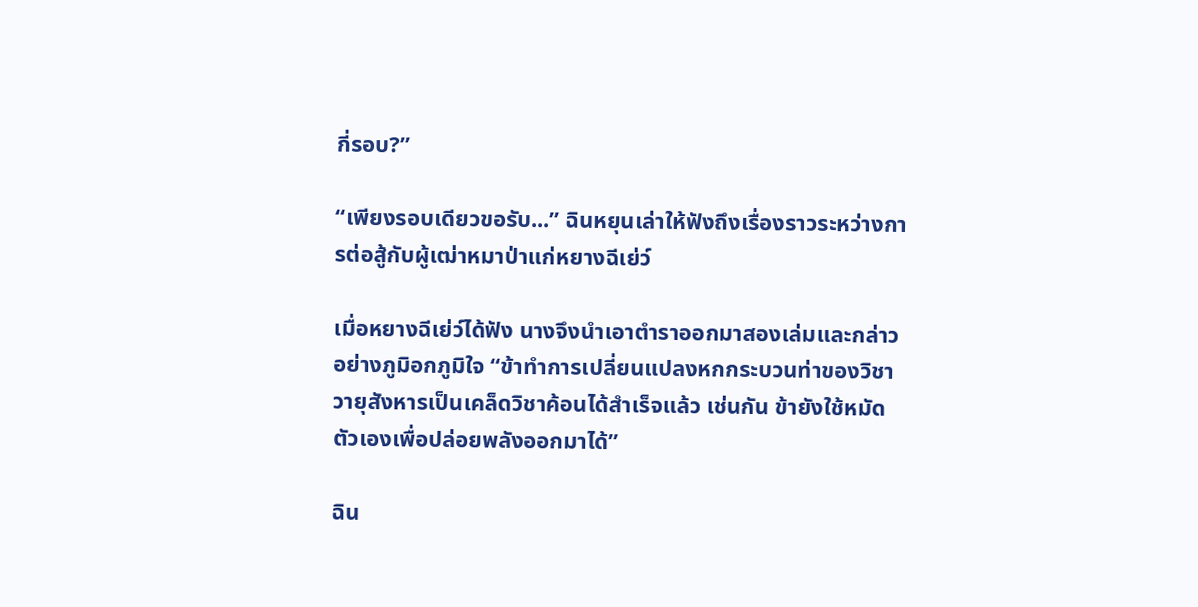กี่รอบ?”

“เพียงรอบเดียวขอรับ...” ฉินหยุนเล่าให้ฟังถึงเรื่องราวระหว่างการต่อสู้กับผู้เฒ่าหมาป่าแก่หยางฉีเย่ว์

เมื่อหยางฉีเย่ว์ได้ฟัง นางจึงนำเอาตำราออกมาสองเล่มและกล่าวอย่างภูมิอกภูมิใจ “ข้าทำการเปลี่ยนแปลงหกกระบวนท่าของวิชาวายุสังหารเป็นเคล็ดวิชาค้อนได้สำเร็จแล้ว เช่นกัน ข้ายังใช้หมัดตัวเองเพื่อปล่อยพลังออกมาได้”

ฉิน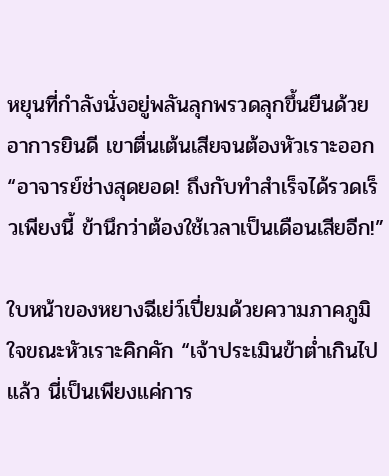หยุนที่กำลังนั่งอยู่พลันลุกพรวดลุกขึ้นยืนด้วยอาการยินดี เขาตื่นเต้นเสียจนต้องหัวเราะออก “อาจารย์ช่างสุดยอด! ถึงกับทำสำเร็จได้รวดเร็วเพียงนี้ ข้านึกว่าต้องใช้เวลาเป็นเดือนเสียอีก!”

ใบหน้าของหยางฉีเย่ว์เปี่ยมด้วยความภาคภูมิใจขณะหัวเราะคิกคัก “เจ้าประเมินข้าต่ำเกินไปแล้ว นี่เป็นเพียงแค่การ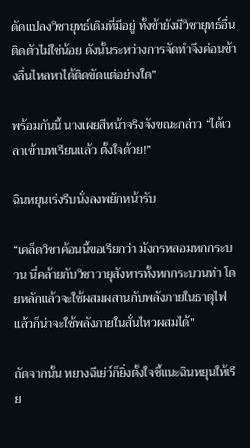ดัดแปลงวิชายุทธ์เดิมที่มีอยู่ ทั้งข้ายังมีวิชายุทธ์อื่นติดตัวไม่ใช่น้อย ดังนั้นระหว่างการจัดทำจึงค่อนข้างลื่นไหลหาได้ติดขัดแต่อย่างใด”

พร้อมกันนี้ นางเผยสีหน้าจริงจังขณะกล่าว “ได้เวลาเข้าบทเรียนแล้ว ตั้งใจด้วย!”

ฉินหยุนเร่งรีบนั่งลงพยักหน้ารับ

“เคล็ดวิชาค้อนนี้ขอเรียกว่า มังกรหลอมหกกระบวน นี่คล้ายกับวิชาวายุสังหารทั้งหกกระบวนท่า โดยหลักแล้วจะใช้ผสมผสานกับพลังภายในธาตุไฟ แล้วก็น่าจะใช้พลังภายในสั่นไหวผสมได้”

ถัดจากนั้น หยางฉีเย่ว์ก็ยิ่งตั้งใจชี้แนะฉินหยุนให้เรีย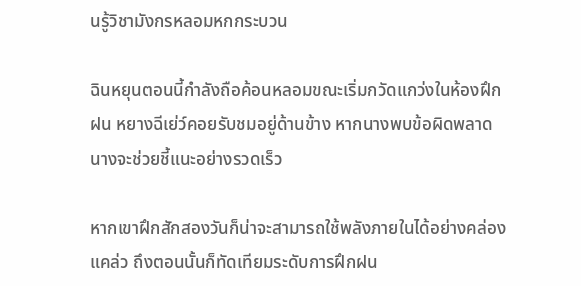นรู้วิชามังกรหลอมหกกระบวน

ฉินหยุนตอนนี้กำลังถือค้อนหลอมขณะเริ่มกวัดแกว่งในห้องฝึกฝน หยางฉีเย่ว์คอยรับชมอยู่ด้านข้าง หากนางพบข้อผิดพลาด นางจะช่วยชี้แนะอย่างรวดเร็ว

หากเขาฝึกสักสองวันก็น่าจะสามารถใช้พลังภายในได้อย่างคล่องแคล่ว ถึงตอนนั้นก็ทัดเทียมระดับการฝึกฝน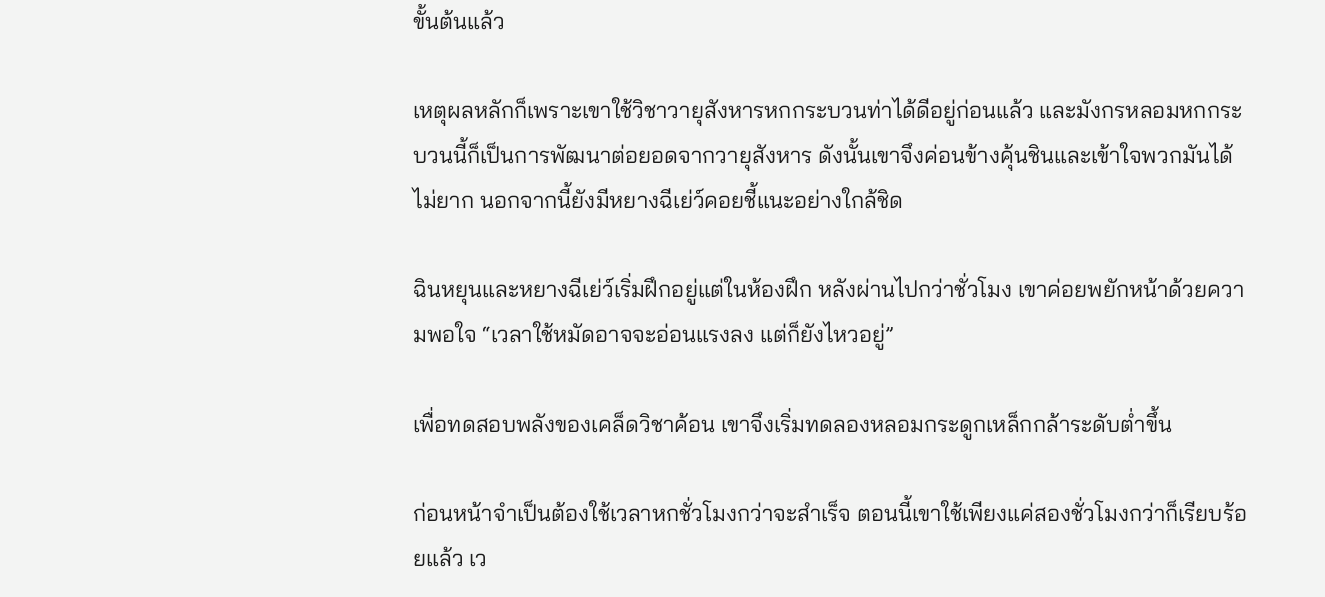ขั้นต้นแล้ว

เหตุผลหลักก็เพราะเขาใช้วิชาวายุสังหารหกกระบวนท่าได้ดีอยู่ก่อนแล้ว และมังกรหลอมหกกระบวนนี้ก็เป็นการพัฒนาต่อยอดจากวายุสังหาร ดังนั้นเขาจึงค่อนข้างคุ้นชินและเข้าใจพวกมันได้ไม่ยาก นอกจากนี้ยังมีหยางฉีเย่ว์คอยชี้แนะอย่างใกล้ชิด

ฉินหยุนและหยางฉีเย่ว์เริ่มฝึกอยู่แต่ในห้องฝึก หลังผ่านไปกว่าชั่วโมง เขาค่อยพยักหน้าด้วยความพอใจ “เวลาใช้หมัดอาจจะอ่อนแรงลง แต่ก็ยังไหวอยู่”

เพื่อทดสอบพลังของเคล็ดวิชาค้อน เขาจึงเริ่มทดลองหลอมกระดูกเหล็กกล้าระดับต่ำขึ้น

ก่อนหน้าจำเป็นต้องใช้เวลาหกชั่วโมงกว่าจะสำเร็จ ตอนนี้เขาใช้เพียงแค่สองชั่วโมงกว่าก็เรียบร้อยแล้ว เว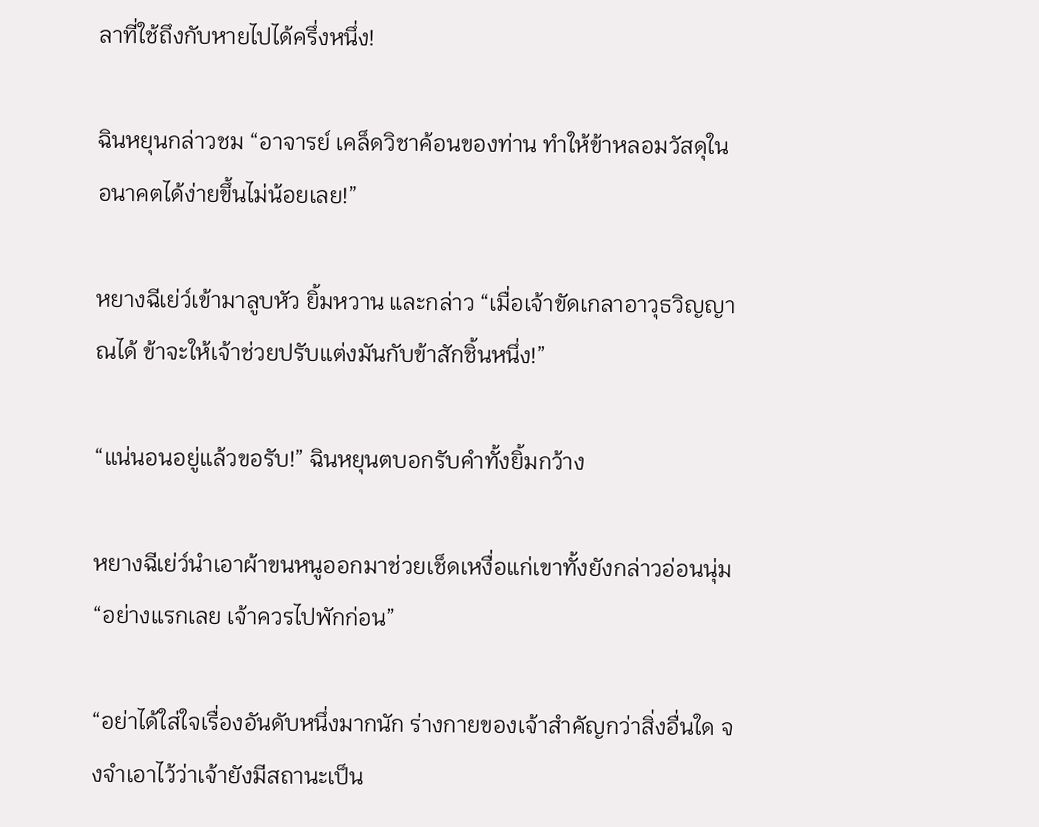ลาที่ใช้ถึงกับหายไปได้ครึ่งหนึ่ง!

ฉินหยุนกล่าวชม “อาจารย์ เคล็ดวิชาค้อนของท่าน ทำให้ข้าหลอมวัสดุในอนาคตได้ง่ายขึ้นไม่น้อยเลย!”

หยางฉีเย่ว์เข้ามาลูบหัว ยิ้มหวาน และกล่าว “เมื่อเจ้าขัดเกลาอาวุธวิญญาณได้ ข้าจะให้เจ้าช่วยปรับแต่งมันกับข้าสักชิ้นหนึ่ง!”

“แน่นอนอยู่แล้วขอรับ!” ฉินหยุนตบอกรับคำทั้งยิ้มกว้าง

หยางฉีเย่ว์นำเอาผ้าขนหนูออกมาช่วยเช็ดเหงื่อแก่เขาทั้งยังกล่าวอ่อนนุ่ม “อย่างแรกเลย เจ้าควรไปพักก่อน”

“อย่าได้ใส่ใจเรื่องอันดับหนึ่งมากนัก ร่างกายของเจ้าสำคัญกว่าสิ่งอื่นใด จงจำเอาไว้ว่าเจ้ายังมีสถานะเป็น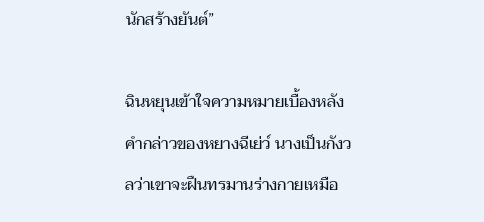นักสร้างยันต์”

ฉินหยุนเข้าใจความหมายเบื้องหลังคำกล่าวของหยางฉีเย่ว์ นางเป็นกังวลว่าเขาจะฝืนทรมานร่างกายเหมือ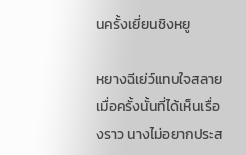นครั้งเยี่ยนชิงหยู

หยางฉีเย่ว์แทบใจสลายเมื่อครั้งนั้นที่ได้เห็นเรื่องราว นางไม่อยากประส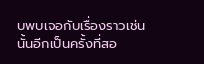บพบเจอกับเรื่องราวเช่นนั้นอีกเป็นครั้งที่สอ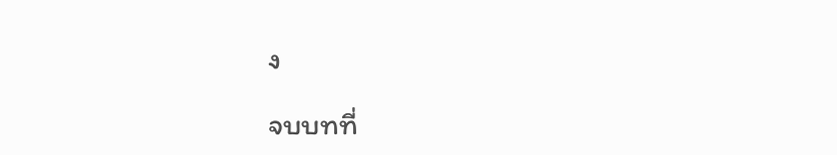ง

จบบทที่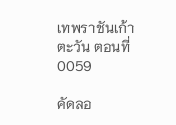เทพราชันเก้าตะวัน ตอนที่ 0059

คัดลอ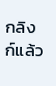กลิงก์แล้ว